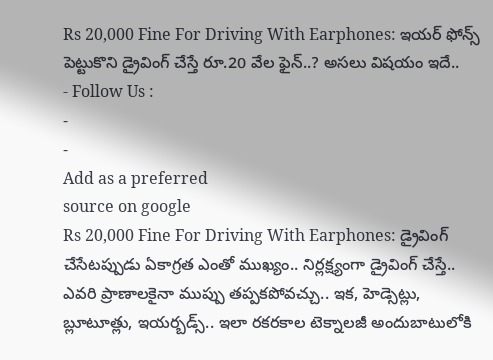Rs 20,000 Fine For Driving With Earphones: ఇయర్ ఫోన్స్ పెట్టుకొని డ్రైవింగ్ చేస్తే రూ.20 వేల ఫైన్..? అసలు విషయం ఇదే..
- Follow Us :
-
-
Add as a preferred
source on google
Rs 20,000 Fine For Driving With Earphones: డ్రైవింగ్ చేసేటప్పుడు ఏకాగ్రత ఎంతో ముఖ్యం.. నిర్లక్ష్యంగా డ్రైవింగ్ చేస్తే.. ఎవరి ప్రాణాలకైనా ముప్పు తప్పకపోవచ్చు.. ఇక, హెడ్సెట్లు, బ్లూటూత్లు, ఇయర్బడ్స్.. ఇలా రకరకాల టెక్నాలజీ అందుబాటులోకి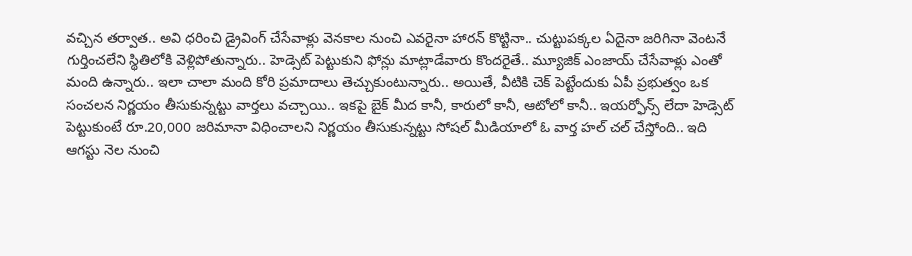వచ్చిన తర్వాత.. అవి ధరించి డ్రైవింగ్ చేసేవాళ్లు వెనకాల నుంచి ఎవరైనా హారన్ కొట్టినా.. చుట్టుపక్కల ఏదైనా జరిగినా వెంటనే గుర్తించలేని స్థితిలోకి వెళ్లిపోతున్నారు.. హెడ్సెట్ పెట్టుకుని ఫోన్లు మాట్లాడేవారు కొందరైతే.. మ్యూజిక్ ఎంజాయ్ చేసేవాళ్లు ఎంతో మంది ఉన్నారు.. ఇలా చాలా మంది కోరి ప్రమాదాలు తెచ్చుకుంటున్నారు.. అయితే, వీటికి చెక్ పెట్టేందుకు ఏపీ ప్రభుత్వం ఒక సంచలన నిర్ణయం తీసుకున్నట్టు వార్తలు వచ్చాయి.. ఇకపై బైక్ మీద కానీ, కారులో కానీ, ఆటోలో కానీ.. ఇయర్ఫోన్స్ లేదా హెడ్సెట్ పెట్టుకుంటే రూ.20,000 జరిమానా విధించాలని నిర్ణయం తీసుకున్నట్టు సోషల్ మీడియాలో ఓ వార్త హల్ చల్ చేస్తోంది.. ఇది ఆగస్టు నెల నుంచి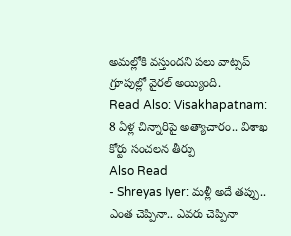అమల్లోకి వస్తుందని పలు వాట్సప్ గ్రూపుల్లో వైరల్ అయ్యింది.
Read Also: Visakhapatnam: 8 ఏళ్ల చిన్నారిపై అత్యాచారం.. విశాఖ కోర్టు సంచలన తీర్పు
Also Read
- Shreyas Iyer: మళ్లీ అదే తప్పు.. ఎంత చెప్పినా.. ఎవరు చెప్పినా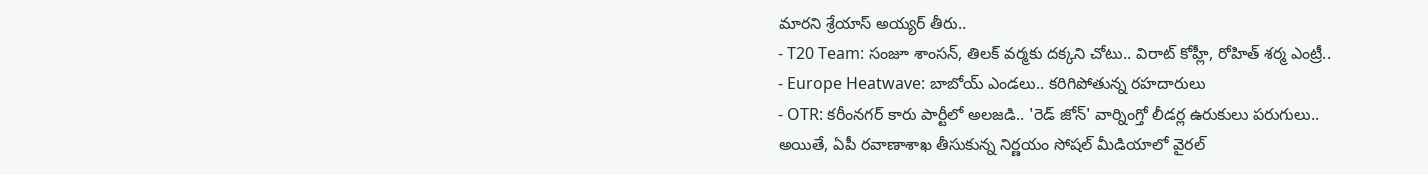మారని శ్రేయాస్ అయ్యర్ తీరు..
- T20 Team: సంజూ శాంసన్, తిలక్ వర్మకు దక్కని చోటు.. విరాట్ కోహ్లీ, రోహిత్ శర్మ ఎంట్రీ..
- Europe Heatwave: బాబోయ్ ఎండలు.. కరిగిపోతున్న రహదారులు
- OTR: కరీంనగర్ కారు పార్టీలో అలజడి.. 'రెడ్ జోన్' వార్నింగ్తో లీడర్ల ఉరుకులు పరుగులు..
అయితే, ఏపీ రవాణాశాఖ తీసుకున్న నిర్ణయం సోషల్ మీడియాలో వైరల్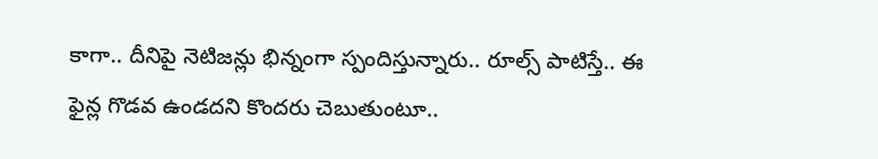కాగా.. దీనిపై నెటిజన్లు భిన్నంగా స్పందిస్తున్నారు.. రూల్స్ పాటిస్తే.. ఈ ఫైన్ల గొడవ ఉండదని కొందరు చెబుతుంటూ..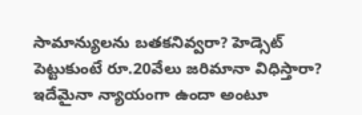సామాన్యులను బతకనివ్వరా? హెడ్సెట్ పెట్టుకుంటే రూ.20వేలు జరిమానా విధిస్తారా? ఇదేమైనా న్యాయంగా ఉందా అంటూ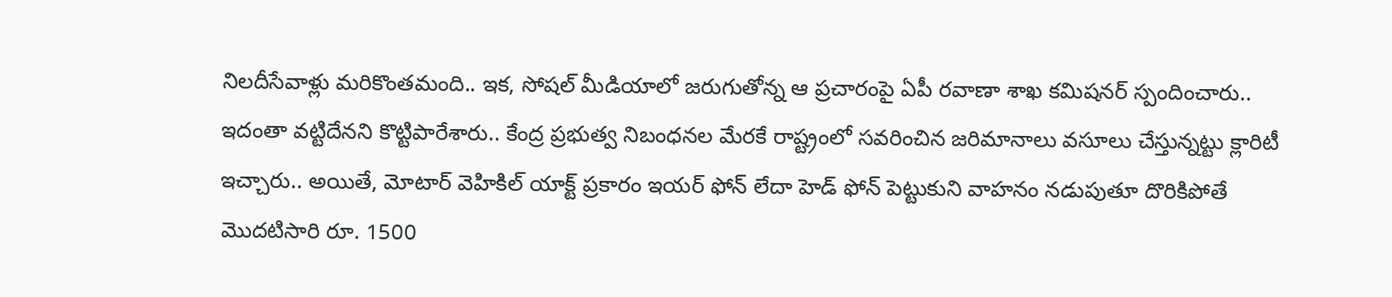నిలదీసేవాళ్లు మరికొంతమంది.. ఇక, సోషల్ మీడియాలో జరుగుతోన్న ఆ ప్రచారంపై ఏపీ రవాణా శాఖ కమిషనర్ స్పందించారు.. ఇదంతా వట్టిదేనని కొట్టిపారేశారు.. కేంద్ర ప్రభుత్వ నిబంధనల మేరకే రాష్ట్రంలో సవరించిన జరిమానాలు వసూలు చేస్తున్నట్టు క్లారిటీ ఇచ్చారు.. అయితే, మోటార్ వెహికిల్ యాక్ట్ ప్రకారం ఇయర్ ఫోన్ లేదా హెడ్ ఫోన్ పెట్టుకుని వాహనం నడుపుతూ దొరికిపోతే మొదటిసారి రూ. 1500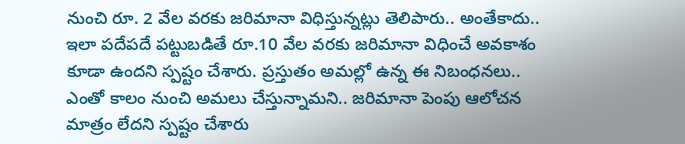నుంచి రూ. 2 వేల వరకు జరిమానా విధిస్తున్నట్లు తెలిపారు.. అంతేకాదు.. ఇలా పదేపదే పట్టుబడితే రూ.10 వేల వరకు జరిమానా విధించే అవకాశం కూడా ఉందని స్పష్టం చేశారు. ప్రస్తుతం అమల్లో ఉన్న ఈ నిబంధనలు.. ఎంతో కాలం నుంచి అమలు చేస్తున్నామని.. జరిమానా పెంపు ఆలోచన మాత్రం లేదని స్పష్టం చేశారు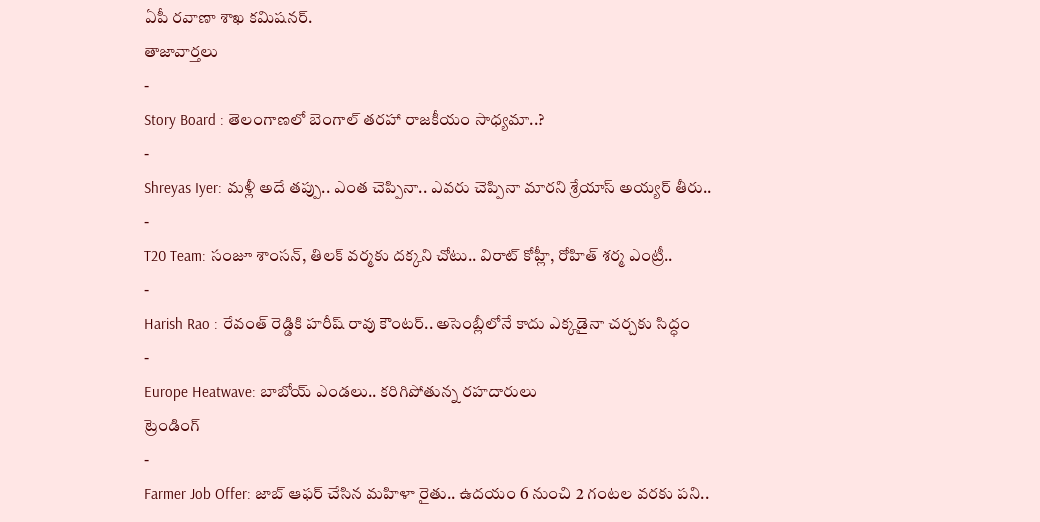ఏపీ రవాణా శాఖ కమిషనర్.
తాజావార్తలు
-
Story Board : తెలంగాణలో బెంగాల్ తరహా రాజకీయం సాధ్యమా..?
-
Shreyas Iyer: మళ్లీ అదే తప్పు.. ఎంత చెప్పినా.. ఎవరు చెప్పినా మారని శ్రేయాస్ అయ్యర్ తీరు..
-
T20 Team: సంజూ శాంసన్, తిలక్ వర్మకు దక్కని చోటు.. విరాట్ కోహ్లీ, రోహిత్ శర్మ ఎంట్రీ..
-
Harish Rao : రేవంత్ రెడ్డికి హరీష్ రావు కౌంటర్.. అసెంబ్లీలోనే కాదు ఎక్కడైనా చర్చకు సిద్ధం
-
Europe Heatwave: బాబోయ్ ఎండలు.. కరిగిపోతున్న రహదారులు
ట్రెండింగ్
-
Farmer Job Offer: జాబ్ ఆఫర్ చేసిన మహిళా రైతు.. ఉదయం 6 నుంచి 2 గంటల వరకు పని..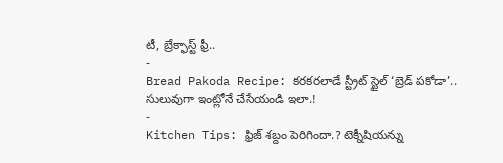టీ, బ్రేక్ఫాస్ట్ ఫ్రీ..
-
Bread Pakoda Recipe: కరకరలాడే స్ట్రీట్ స్టైల్ ‘బ్రెడ్ పకోడా’.. సులువుగా ఇంట్లోనే చేసేయండి ఇలా.!
-
Kitchen Tips: ఫ్రిజ్ శబ్దం పెరిగిందా.? టెక్నీషియన్ను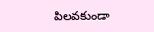పిలవకుండా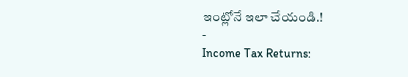ఇంట్లోనే ఇలా చేయండి.!
-
Income Tax Returns: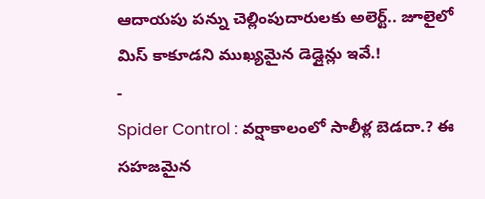ఆదాయపు పన్ను చెల్లింపుదారులకు అలెర్ట్.. జూలైలో మిస్ కాకూడని ముఖ్యమైన డెడ్లైన్లు ఇవే.!
-
Spider Control : వర్షాకాలంలో సాలీళ్ల బెడదా.? ఈ సహజమైన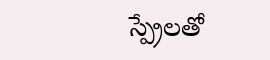స్ప్రేలతో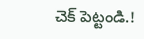చెక్ పెట్టండి.!